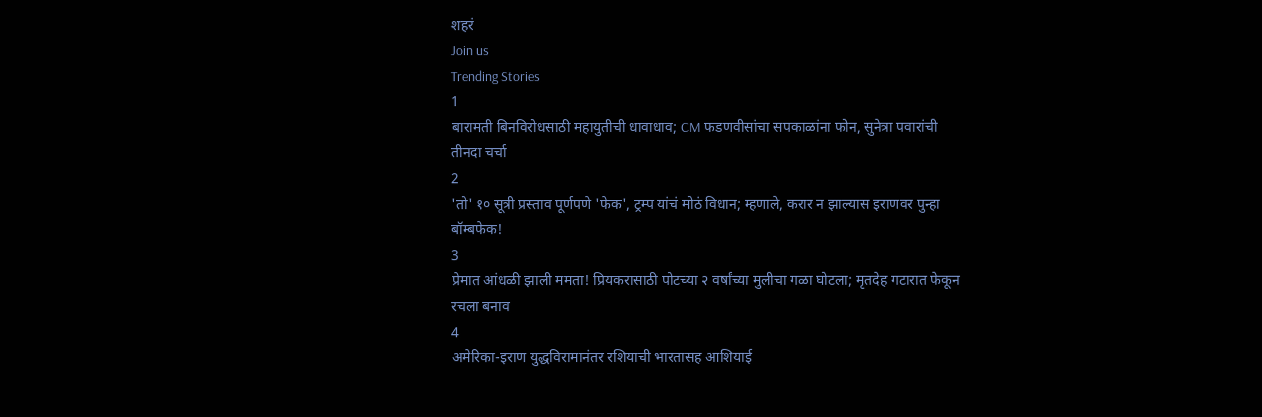शहरं
Join us
Trending Stories
1
बारामती बिनविरोधसाठी महायुतीची धावाधाव; CM फडणवीसांचा सपकाळांना फोन, सुनेत्रा पवारांची तीनदा चर्चा
2
'तो' १० सूत्री प्रस्ताव पूर्णपणे 'फेक', ट्रम्प यांचं मोठं विधान; म्हणाले, करार न झाल्यास इराणवर पुन्हा बॉम्बफेक!
3
प्रेमात आंधळी झाली ममता! प्रियकरासाठी पोटच्या २ वर्षांच्या मुलीचा गळा घोटला; मृतदेह गटारात फेकून रचला बनाव
4
अमेरिका-इराण युद्धविरामानंतर रशियाची भारतासह आशियाई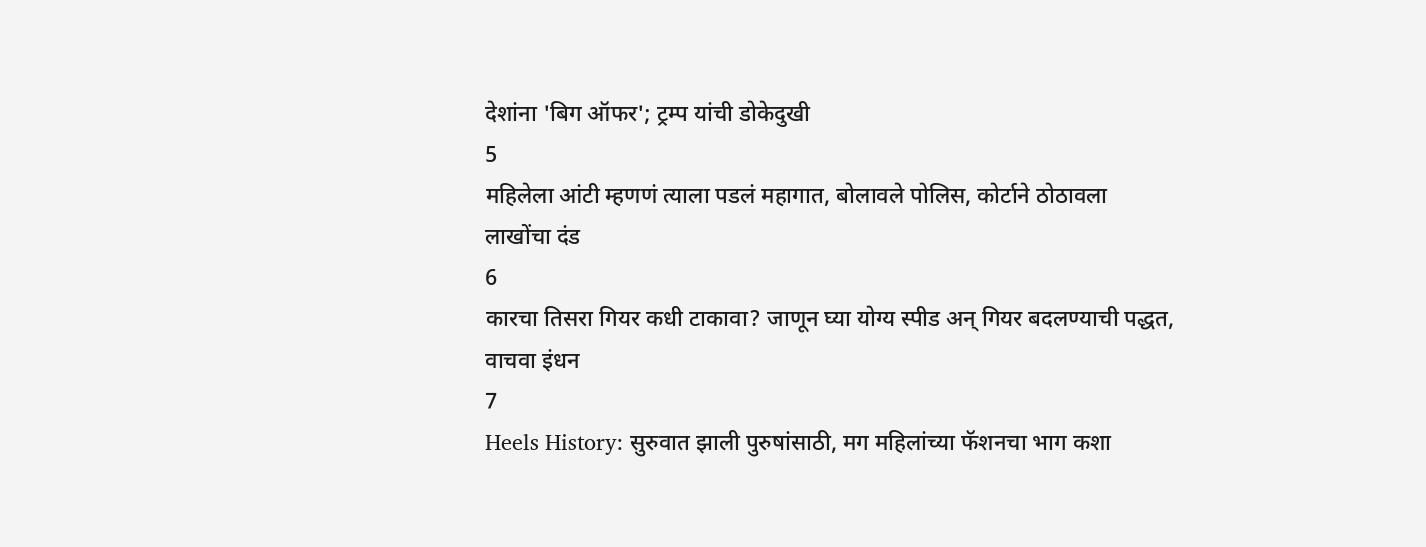देशांना 'बिग ऑफर'; ट्रम्प यांची डोकेदुखी
5
महिलेला आंटी म्हणणं त्याला पडलं महागात, बोलावले पोलिस, कोर्टाने ठोठावला लाखोंचा दंड
6
कारचा तिसरा गियर कधी टाकावा? जाणून घ्या योग्य स्पीड अन् गियर बदलण्याची पद्धत, वाचवा इंधन
7
Heels History: सुरुवात झाली पुरुषांसाठी, मग महिलांच्या फॅशनचा भाग कशा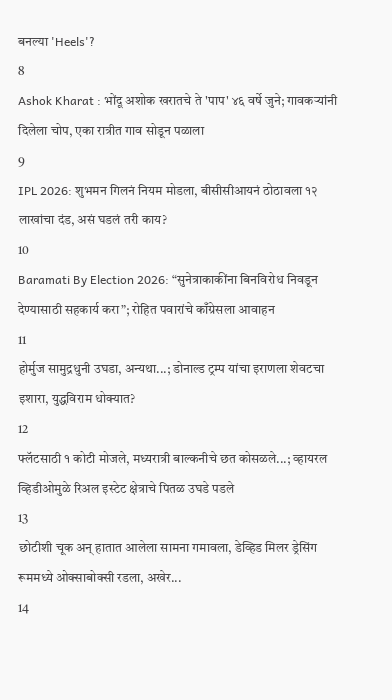बनल्या 'Heels'?
8
Ashok Kharat : भोंदू अशोक खरातचे ते 'पाप' ४६ वर्षे जुने; गावकऱ्यांनी दिलेला चोप, एका रात्रीत गाव सोडून पळाला
9
IPL 2026: शुभमन गिलनं नियम मोडला, बीसीसीआयनं ठोठावला १२ लाखांचा दंड, असं घडलं तरी काय?
10
Baramati By Election 2026: “सुनेत्राकाकींना बिनविरोध निवडून देण्यासाठी सहकार्य करा”; रोहित पवारांचे काँग्रेसला आवाहन
11
होर्मुज सामुद्रधुनी उघडा, अन्यथा...; डोनाल्ड ट्रम्प यांचा इराणला शेवटचा इशारा, युद्धविराम धोक्यात?
12
फ्लॅटसाठी १ कोटी मोजले, मध्यरात्री बाल्कनीचे छत कोसळले...; व्हायरल व्हिडीओमुळे रिअल इस्टेट क्षेत्राचे पितळ उघडे पडले
13
छोटीशी चूक अन् हातात आलेला सामना गमावला, डेव्हिड मिलर ड्रेसिंग रूममध्ये ओक्साबोक्सी रडला, अखेर...
14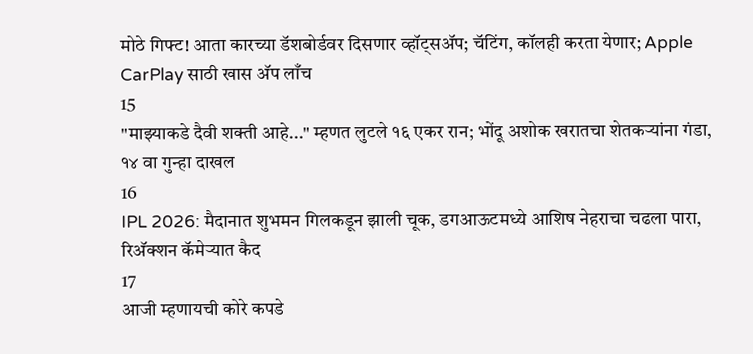मोठे गिफ्ट! आता कारच्या डॅशबोर्डवर दिसणार व्हॉट्सॲप; चॅटिंग, कॉलही करता येणार; Apple CarPlay साठी खास अ‍ॅप लाँच
15
"माझ्याकडे दैवी शक्ती आहे..." म्हणत लुटले १६ एकर रान; भोंदू अशोक खरातचा शेतकऱ्यांना गंडा, १४ वा गुन्हा दाखल
16
IPL 2026: मैदानात शुभमन गिलकडून झाली चूक, डगआऊटमध्ये आशिष नेहराचा चढला पारा, रिअ‍ॅक्शन कॅमेऱ्यात कैद
17
आजी म्हणायची कोरे कपडे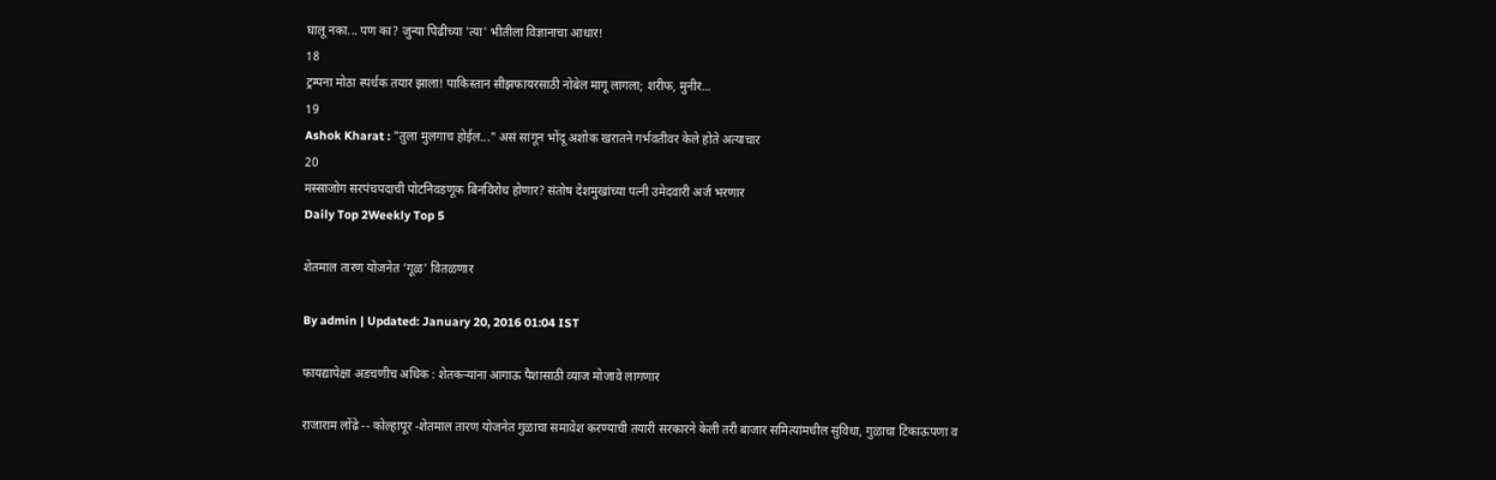घालू नका... पण का? जुन्या पिढीच्या 'त्या' भीतीला विज्ञानाचा आधार!
18
ट्रम्पना मोठा स्पर्धक तयार झाला! पाकिस्तान सीझफायरसाठी नोबेल मागू लागला; शरीफ, मुनीर...
19
Ashok Kharat : "तुला मुलगाच होईल..." असं सांगून भोंदू अशोक खरातने गर्भवतीवर केले होते अत्याचार
20
मस्साजोग सरपंचपदाची पोटनिवडणूक बिनविरोध होणार? संतोष देशमुखांच्या पत्नी उमेदवारी अर्ज भरणार
Daily Top 2Weekly Top 5

शेतमाल तारण योजनेत ‘गूळ’ वितळणार

By admin | Updated: January 20, 2016 01:04 IST

फायद्यापेक्षा अडचणीच अधिक : शेतकऱ्यांना आगाऊ पैशासाठी व्याज मोजावे लागणार

राजाराम लोंढे -- कोल्हापूर -शेतमाल तारण योजनेत गुळाचा समावेश करण्याची तयारी सरकारने केली तरी बाजार समित्यांमधील सुविधा, गुळाचा टिकाऊपणा व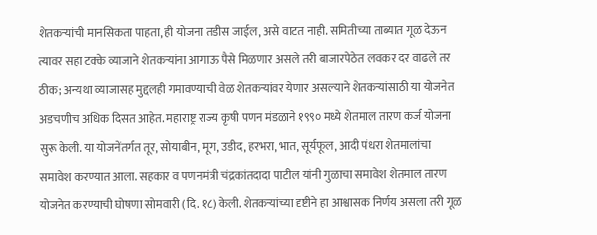शेतकऱ्यांची मानसिकता पाहता, ही योजना तडीस जाईल, असे वाटत नाही. समितीच्या ताब्यात गूळ देऊन त्यावर सहा टक्के व्याजाने शेतकऱ्यांना आगाऊ पैसे मिळणार असले तरी बाजारपेठेत लवकर दर वाढले तर ठीक; अन्यथा व्याजासह मुद्दलही गमावण्याची वेळ शेतकऱ्यांवर येणार असल्याने शेतकऱ्यांसाठी या योजनेत अडचणीच अधिक दिसत आहेत. महाराष्ट्र राज्य कृषी पणन मंडळाने १९९० मध्ये शेतमाल तारण कर्ज योजना सुरू केली. या योजनेंतर्गत तूर, सोयाबीन, मूग, उडीद, हरभरा, भात, सूर्यफूल, आदी पंधरा शेतमालांचा समावेश करण्यात आला. सहकार व पणनमंत्री चंद्रकांतदादा पाटील यांनी गुळाचा समावेश शेतमाल तारण योजनेत करण्याची घोषणा सोमवारी (दि. १८) केली. शेतकऱ्यांच्या दृष्टीने हा आश्वासक निर्णय असला तरी गूळ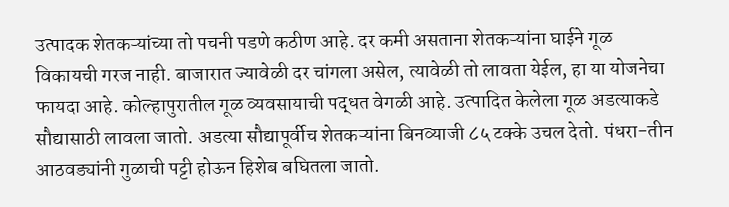उत्पादक शेतकऱ्यांच्या तो पचनी पडणे कठीण आहे. दर कमी असताना शेतकऱ्यांना घाईने गूळ विकायची गरज नाही. बाजारात ज्यावेळी दर चांगला असेल, त्यावेळी तो लावता येईल, हा या योजनेचा फायदा आहे. कोल्हापुरातील गूळ व्यवसायाची पद्धत वेगळी आहे. उत्पादित केलेला गूळ अडत्याकडे सौद्यासाठी लावला जातो. अडत्या सौद्यापूर्वीच शेतकऱ्यांना बिनव्याजी ८५ टक्के उचल देतो. पंधरा-तीन आठवड्यांनी गुळाची पट्टी होऊन हिशेब बघितला जातो.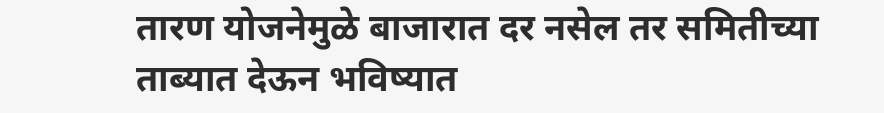तारण योजनेमुळे बाजारात दर नसेल तर समितीच्या ताब्यात देऊन भविष्यात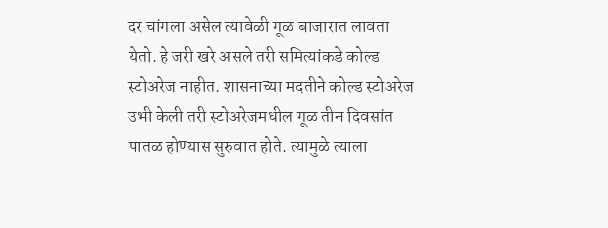दर चांगला असेल त्यावेळी गूळ बाजारात लावता येतो. हे जरी खरे असले तरी समित्यांकडे कोल्ड स्टोअरेज नाहीत. शासनाच्या मदतीने कोल्ड स्टोअरेज उभी केली तरी स्टोअरेजमधील गूळ तीन दिवसांत पातळ होण्यास सुरुवात होते. त्यामुळे त्याला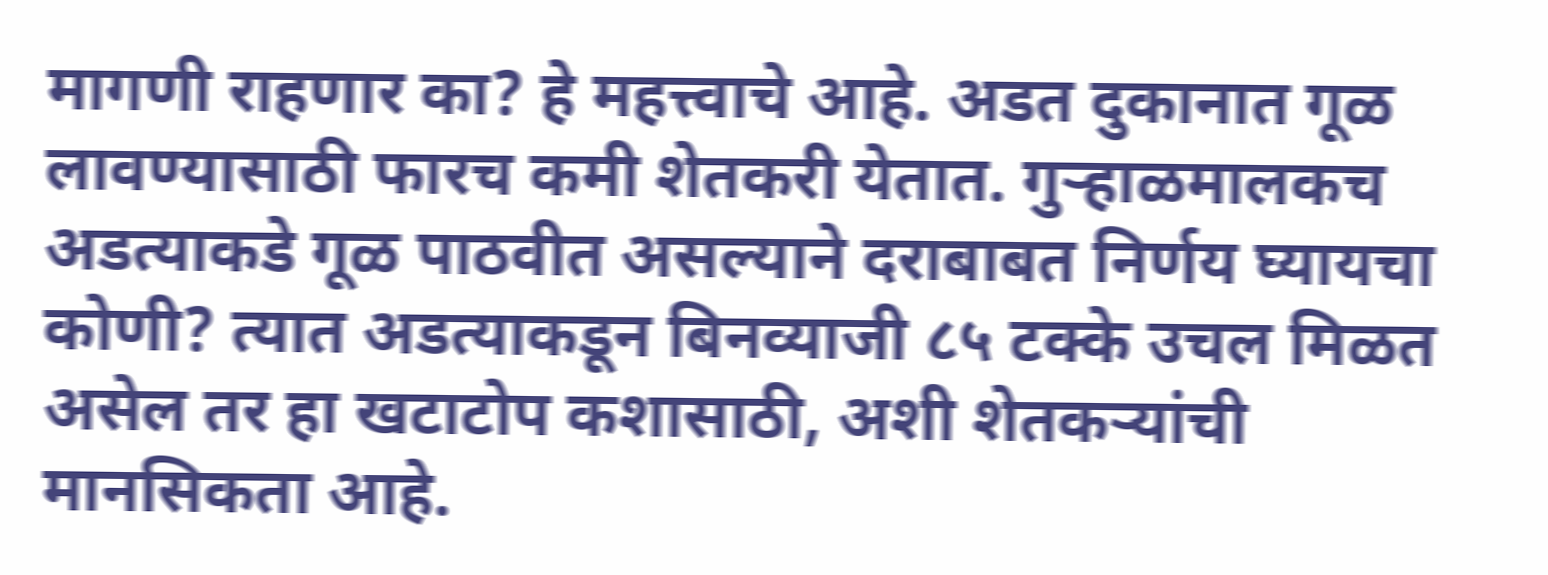मागणी राहणार का? हे महत्त्वाचे आहे. अडत दुकानात गूळ लावण्यासाठी फारच कमी शेतकरी येतात. गुऱ्हाळमालकच अडत्याकडे गूळ पाठवीत असल्याने दराबाबत निर्णय घ्यायचा कोणी? त्यात अडत्याकडून बिनव्याजी ८५ टक्के उचल मिळत असेल तर हा खटाटोप कशासाठी, अशी शेतकऱ्यांची मानसिकता आहे.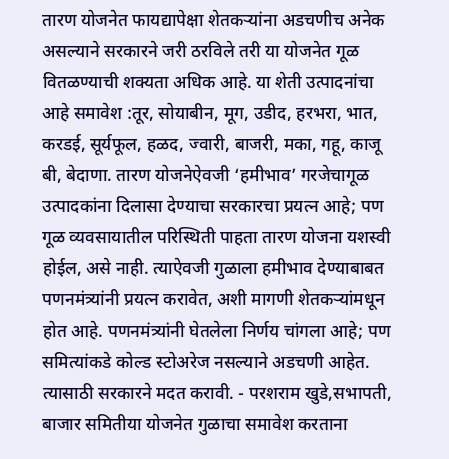तारण योजनेत फायद्यापेक्षा शेतकऱ्यांना अडचणीच अनेक असल्याने सरकारने जरी ठरविले तरी या योजनेत गूळ वितळण्याची शक्यता अधिक आहे. या शेती उत्पादनांचा आहे समावेश :तूर, सोयाबीन, मूग, उडीद, हरभरा, भात, करडई, सूर्यफूल, हळद, ज्वारी, बाजरी, मका, गहू, काजू बी, बेदाणा. तारण योजनेऐवजी ‘हमीभाव’ गरजेचागूळ उत्पादकांना दिलासा देण्याचा सरकारचा प्रयत्न आहे; पण गूळ व्यवसायातील परिस्थिती पाहता तारण योजना यशस्वी होईल, असे नाही. त्याऐवजी गुळाला हमीभाव देण्याबाबत पणनमंत्र्यांनी प्रयत्न करावेत, अशी मागणी शेतकऱ्यांमधून होत आहे. पणनमंत्र्यांनी घेतलेला निर्णय चांगला आहे; पण समित्यांकडे कोल्ड स्टोअरेज नसल्याने अडचणी आहेत. त्यासाठी सरकारने मदत करावी. - परशराम खुडे,सभापती, बाजार समितीया योजनेत गुळाचा समावेश करताना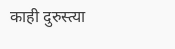काही दुरुस्त्या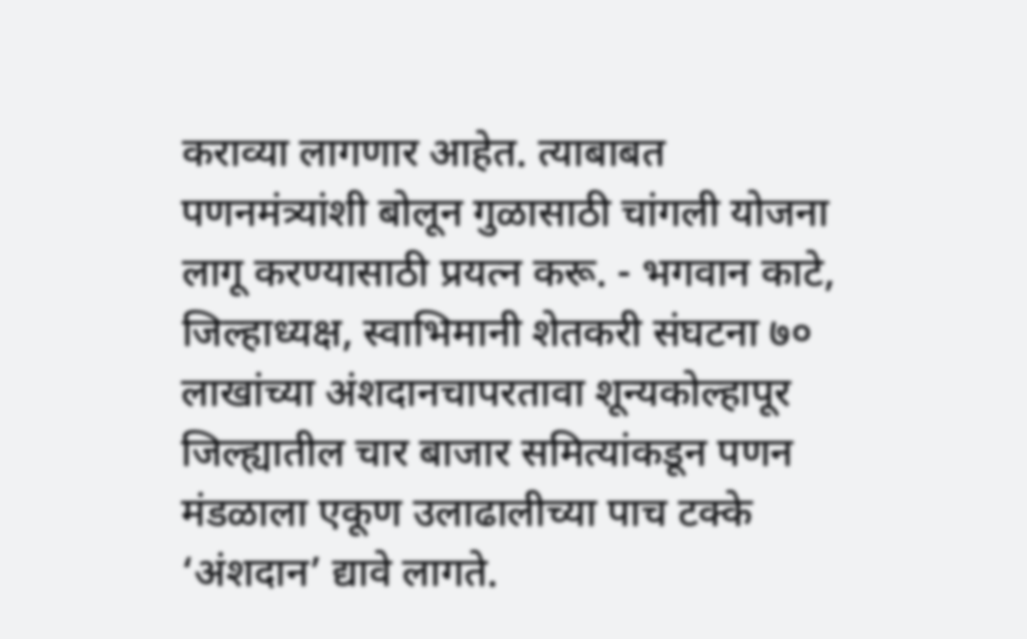कराव्या लागणार आहेत. त्याबाबत पणनमंत्र्यांशी बोलून गुळासाठी चांगली योजना लागू करण्यासाठी प्रयत्न करू. - भगवान काटे, जिल्हाध्यक्ष, स्वाभिमानी शेतकरी संघटना ७० लाखांच्या अंशदानचापरतावा शून्यकोल्हापूर जिल्ह्यातील चार बाजार समित्यांकडून पणन मंडळाला एकूण उलाढालीच्या पाच टक्के ‘अंशदान’ द्यावे लागते.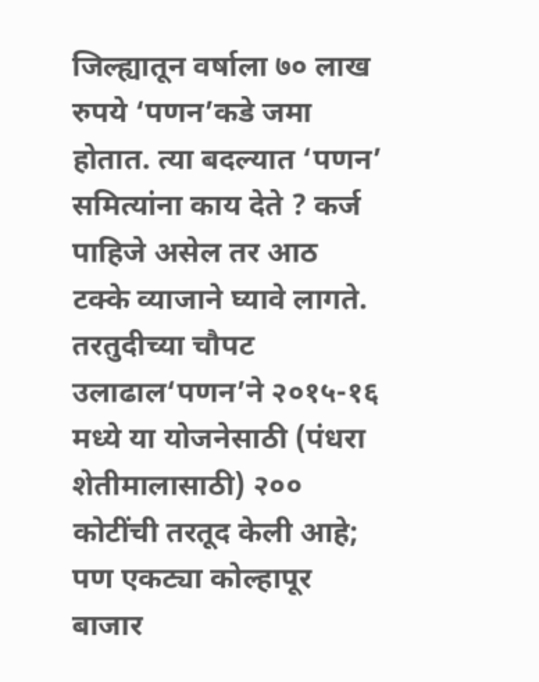जिल्ह्यातून वर्षाला ७० लाख रुपये ‘पणन’कडे जमा होतात. त्या बदल्यात ‘पणन’ समित्यांना काय देते ? कर्ज पाहिजे असेल तर आठ टक्के व्याजाने घ्यावे लागते. तरतुदीच्या चौपट उलाढाल‘पणन’ने २०१५-१६ मध्ये या योजनेसाठी (पंधरा शेतीमालासाठी) २०० कोटींची तरतूद केली आहे; पण एकट्या कोल्हापूर बाजार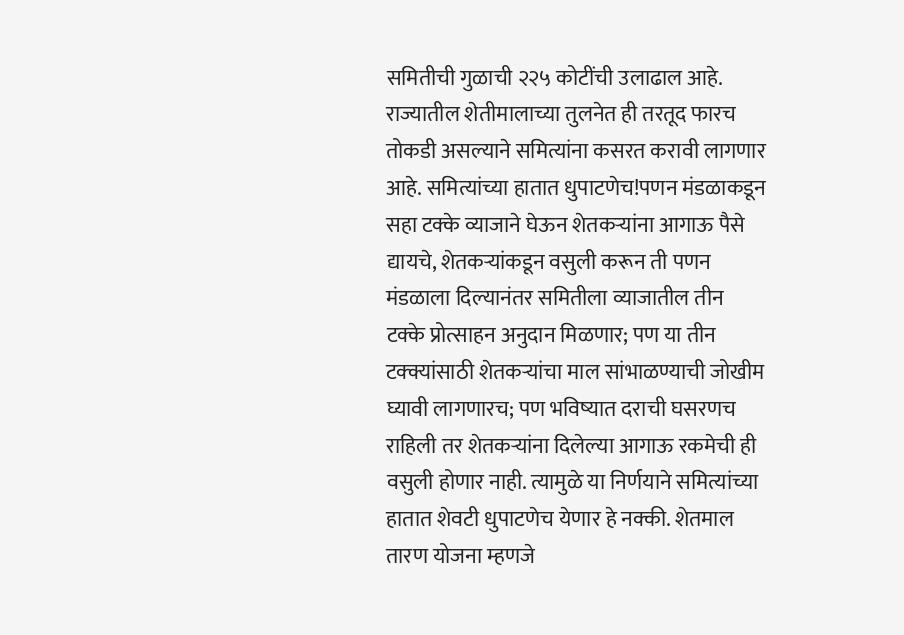समितीची गुळाची २२५ कोटींची उलाढाल आहे. राज्यातील शेतीमालाच्या तुलनेत ही तरतूद फारच तोकडी असल्याने समित्यांना कसरत करावी लागणार आहे. समित्यांच्या हातात धुपाटणेच!पणन मंडळाकडून सहा टक्के व्याजाने घेऊन शेतकऱ्यांना आगाऊ पैसे द्यायचे, शेतकऱ्यांकडून वसुली करून ती पणन मंडळाला दिल्यानंतर समितीला व्याजातील तीन टक्के प्रोत्साहन अनुदान मिळणार; पण या तीन टक्क्यांसाठी शेतकऱ्यांचा माल सांभाळण्याची जोखीम घ्यावी लागणारच; पण भविष्यात दराची घसरणच राहिली तर शेतकऱ्यांना दिलेल्या आगाऊ रकमेची ही वसुली होणार नाही. त्यामुळे या निर्णयाने समित्यांच्या हातात शेवटी धुपाटणेच येणार हे नक्की. शेतमाल तारण योजना म्हणजे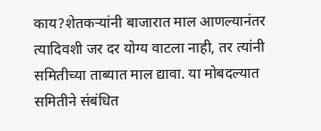काय?शेतकऱ्यांनी बाजारात माल आणल्यानंतर त्यादिवशी जर दर योग्य वाटला नाही, तर त्यांनी समितीच्या ताब्यात माल द्यावा. या मोबदल्यात समितीने संबंधित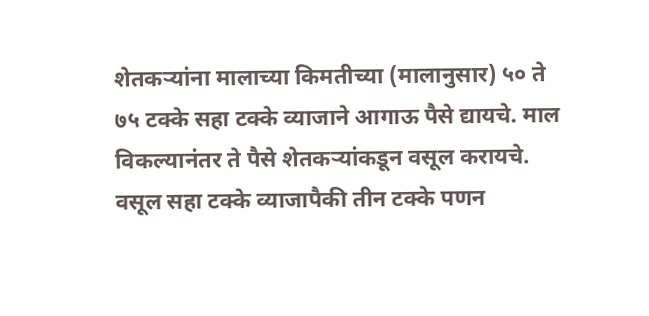शेतकऱ्यांना मालाच्या किमतीच्या (मालानुसार) ५० ते ७५ टक्के सहा टक्के व्याजाने आगाऊ पैसे द्यायचे. माल विकल्यानंतर ते पैसे शेतकऱ्यांकडून वसूल करायचे. वसूल सहा टक्के व्याजापैकी तीन टक्के पणन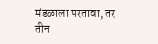मंडळाला परतावा, तर तीन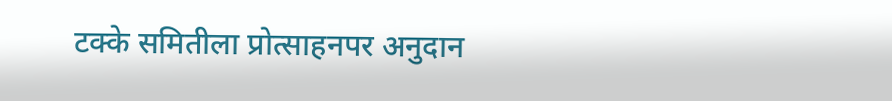टक्के समितीला प्रोत्साहनपर अनुदान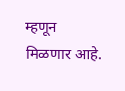म्हणून मिळणार आहे.